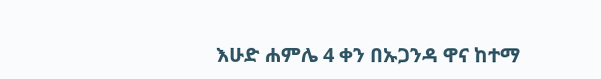እሁድ ሐምሌ 4 ቀን በኡጋንዳ ዋና ከተማ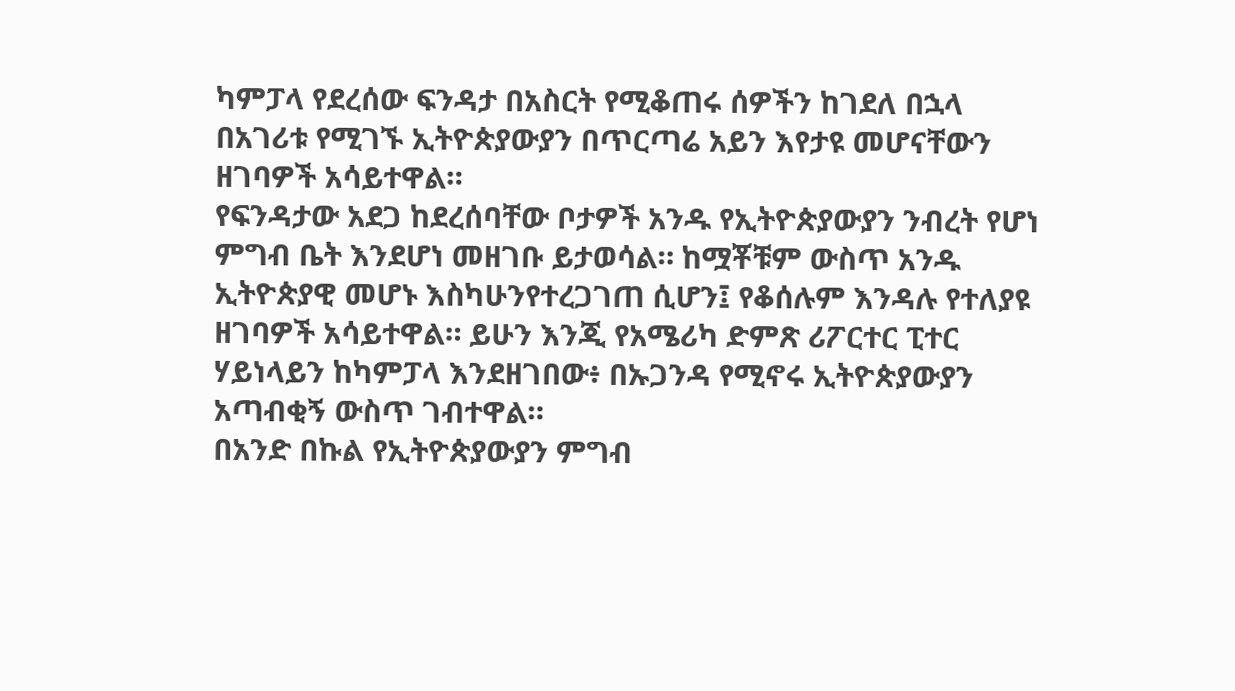ካምፓላ የደረሰው ፍንዳታ በአስርት የሚቆጠሩ ሰዎችን ከገደለ በኋላ በአገሪቱ የሚገኙ ኢትዮጵያውያን በጥርጣሬ አይን እየታዩ መሆናቸውን ዘገባዎች አሳይተዋል።
የፍንዳታው አደጋ ከደረሰባቸው ቦታዎች አንዱ የኢትዮጵያውያን ንብረት የሆነ ምግብ ቤት እንደሆነ መዘገቡ ይታወሳል። ከሟቾቹም ውስጥ አንዱ ኢትዮጵያዊ መሆኑ እስካሁንየተረጋገጠ ሲሆን፤ የቆሰሉም እንዳሉ የተለያዩ ዘገባዎች አሳይተዋል። ይሁን እንጂ የአሜሪካ ድምጽ ሪፖርተር ፒተር ሃይነላይን ከካምፓላ እንደዘገበው፥ በኡጋንዳ የሚኖሩ ኢትዮጵያውያን አጣብቂኝ ውስጥ ገብተዋል።
በአንድ በኩል የኢትዮጵያውያን ምግብ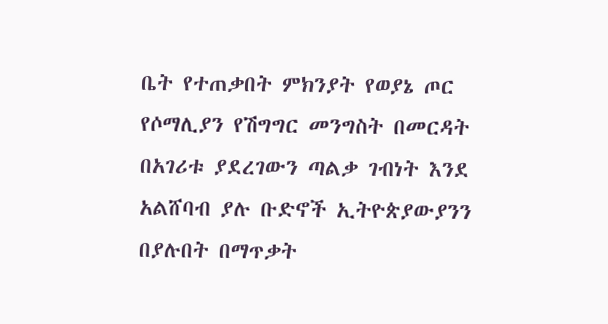ቤት የተጠቃበት ምክንያት የወያኔ ጦር የሶማሊያን የሽግግር መንግስት በመርዳት በአገሪቱ ያደረገውን ጣልቃ ገብነት እንደ አልሸባብ ያሉ ቡድኖች ኢትዮጵያውያንን በያሉበት በማጥቃት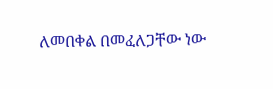ለመበቀል በመፈለጋቸው ነው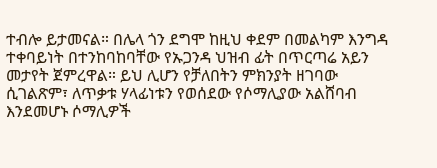ተብሎ ይታመናል። በሌላ ጎን ደግሞ ከዚህ ቀደም በመልካም እንግዳ ተቀባይነት በተንከባከባቸው የኡጋንዳ ህዝብ ፊት በጥርጣሬ አይን መታየት ጀምረዋል። ይህ ሊሆን የቻለበትን ምክንያት ዘገባው ሲገልጽም፣ ለጥቃቱ ሃላፊነቱን የወሰደው የሶማሊያው አልሸባብ እንደመሆኑ ሶማሊዎች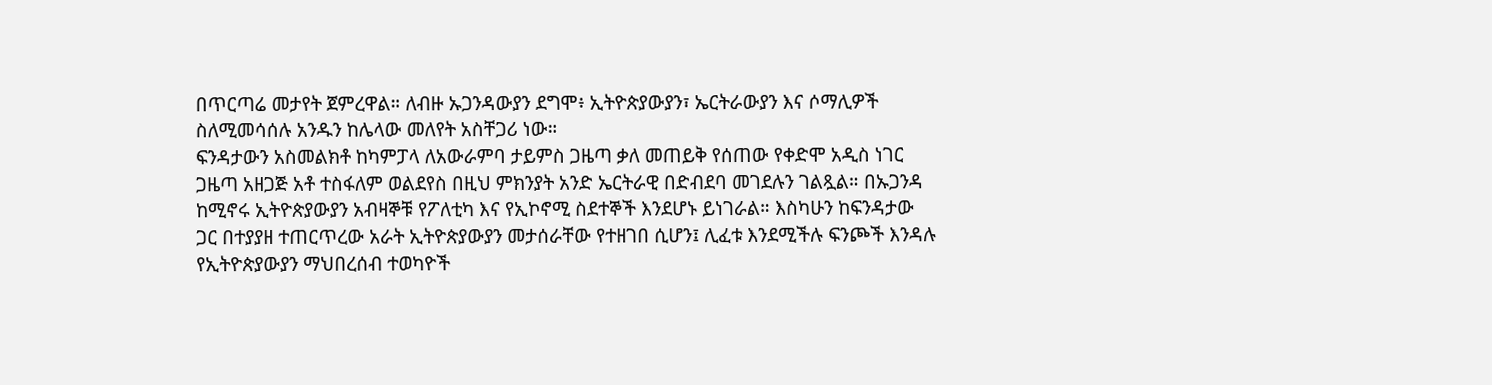በጥርጣሬ መታየት ጀምረዋል። ለብዙ ኡጋንዳውያን ደግሞ፥ ኢትዮጵያውያን፣ ኤርትራውያን እና ሶማሊዎች ስለሚመሳሰሉ አንዱን ከሌላው መለየት አስቸጋሪ ነው።
ፍንዳታውን አስመልክቶ ከካምፓላ ለአውራምባ ታይምስ ጋዜጣ ቃለ መጠይቅ የሰጠው የቀድሞ አዲስ ነገር ጋዜጣ አዘጋጅ አቶ ተስፋለም ወልደየስ በዚህ ምክንያት አንድ ኤርትራዊ በድብደባ መገደሉን ገልጿል። በኡጋንዳ ከሚኖሩ ኢትዮጵያውያን አብዛኞቹ የፖለቲካ እና የኢኮኖሚ ስደተኞች እንደሆኑ ይነገራል። እስካሁን ከፍንዳታው ጋር በተያያዘ ተጠርጥረው አራት ኢትዮጵያውያን መታሰራቸው የተዘገበ ሲሆን፤ ሊፈቱ እንደሚችሉ ፍንጮች እንዳሉ የኢትዮጵያውያን ማህበረሰብ ተወካዮች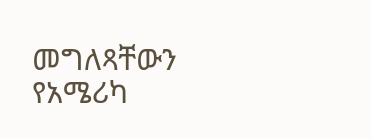መግለጻቸውን የአሜሪካ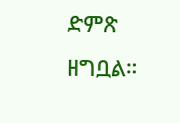ድምጽ ዘግቧል።